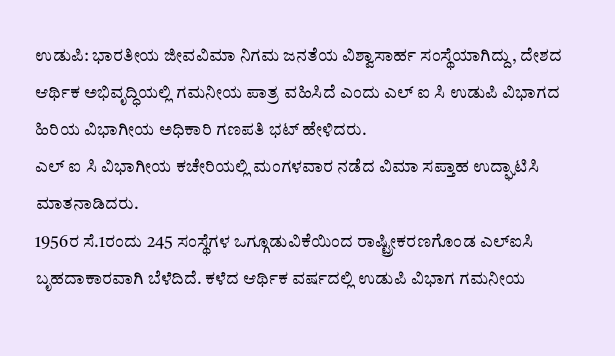ಉಡುಪಿ: ಭಾರತೀಯ ಜೀವವಿಮಾ ನಿಗಮ ಜನತೆಯ ವಿಶ್ವಾಸಾರ್ಹ ಸಂಸ್ಥೆಯಾಗಿದ್ದು, ದೇಶದ ಆರ್ಥಿಕ ಅಭಿವೃದ್ಧಿಯಲ್ಲಿ ಗಮನೀಯ ಪಾತ್ರ ವಹಿಸಿದೆ ಎಂದು ಎಲ್ ಐ ಸಿ ಉಡುಪಿ ವಿಭಾಗದ ಹಿರಿಯ ವಿಭಾಗೀಯ ಅಧಿಕಾರಿ ಗಣಪತಿ ಭಟ್ ಹೇಳಿದರು.
ಎಲ್ ಐ ಸಿ ವಿಭಾಗೀಯ ಕಚೇರಿಯಲ್ಲಿ ಮಂಗಳವಾರ ನಡೆದ ವಿಮಾ ಸಪ್ತಾಹ ಉದ್ಘಾಟಿಸಿ ಮಾತನಾಡಿದರು.
1956ರ ಸೆ.1ರಂದು 245 ಸಂಸ್ಥೆಗಳ ಒಗ್ಗೂಡುವಿಕೆಯಿಂದ ರಾಷ್ಟ್ರೀಕರಣಗೊಂಡ ಎಲ್ಐಸಿ ಬೃಹದಾಕಾರವಾಗಿ ಬೆಳೆದಿದೆ. ಕಳೆದ ಆರ್ಥಿಕ ವರ್ಷದಲ್ಲಿ ಉಡುಪಿ ವಿಭಾಗ ಗಮನೀಯ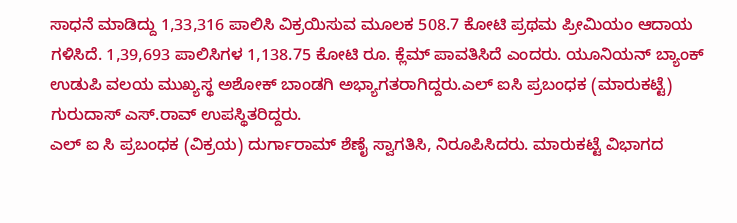ಸಾಧನೆ ಮಾಡಿದ್ದು 1,33,316 ಪಾಲಿಸಿ ವಿಕ್ರಯಿಸುವ ಮೂಲಕ 508.7 ಕೋಟಿ ಪ್ರಥಮ ಪ್ರೀಮಿಯಂ ಆದಾಯ ಗಳಿಸಿದೆ. 1,39,693 ಪಾಲಿಸಿಗಳ 1,138.75 ಕೋಟಿ ರೂ. ಕ್ಲೆಮ್ ಪಾವತಿಸಿದೆ ಎಂದರು. ಯೂನಿಯನ್ ಬ್ಯಾಂಕ್ ಉಡುಪಿ ವಲಯ ಮುಖ್ಯಸ್ಥ ಅಶೋಕ್ ಬಾಂಡಗಿ ಅಭ್ಯಾಗತರಾಗಿದ್ದರು.ಎಲ್ ಐಸಿ ಪ್ರಬಂಧಕ (ಮಾರುಕಟ್ಟೆ) ಗುರುದಾಸ್ ಎಸ್.ರಾವ್ ಉಪಸ್ಥಿತರಿದ್ದರು.
ಎಲ್ ಐ ಸಿ ಪ್ರಬಂಧಕ (ವಿಕ್ರಯ) ದುರ್ಗಾರಾಮ್ ಶೆಣೈ ಸ್ವಾಗತಿಸಿ, ನಿರೂಪಿಸಿದರು. ಮಾರುಕಟ್ಟೆ ವಿಭಾಗದ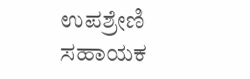ಉಪಶ್ರೇಣಿ ಸಹಾಯಕ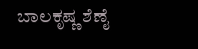ಬಾಲಕೃಷ್ಣ ಶೆಣೈ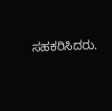ಸಹಕರಿಸಿದರು.